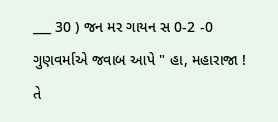___ 30 ) જન મર ગાયન સ 0-2 -0 ગુણવર્માએ જવાબ આપે " હા, મહારાજા ! તે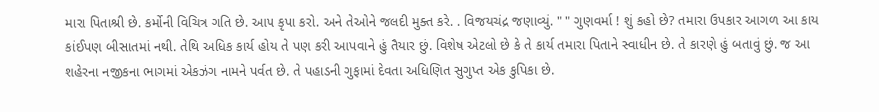મારા પિતાશ્રી છે. કર્મોની વિચિત્ર ગતિ છે. આ૫ કૃપા કરો. અને તેઓને જલદી મુક્ત કરે. . વિજયચંદ્ર જણાવ્યું. " " ગુણવર્મા ! શું કહો છે? તમારા ઉપકાર આગળ આ કાય કાંઈપણ બીસાતમાં નથી. તેથિ અધિક કાર્ય હોય તે પણ કરી આપવાને હું તૈયાર છું. વિશેષ એટલો છે કે તે કાર્ય તમારા પિતાને સ્વાધીન છે. તે કારણે હું બતાવું છું. જ આ શહેરના નજીકના ભાગમાં એકઝંગ નામને પર્વત છે. તે પહાડની ગુફામાં દેવતા અધિણિત સુગુપ્ત એક કુપિકા છે.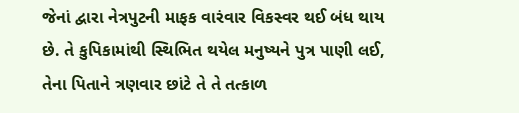જેનાં દ્વારા નેત્રપુટની માફક વારંવાર વિકસ્વર થઈ બંધ થાય છે. તે કુપિકામાંથી સ્થિભિત થયેલ મનુષ્યને પુત્ર પાણી લઈ, તેના પિતાને ત્રણવાર છાંટે તે તે તત્કાળ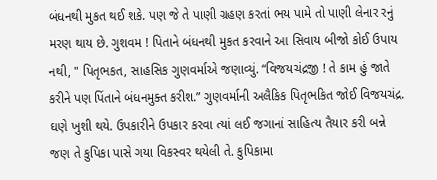બંધનથી મુકત થઈ શકે. પણ જે તે પાણી ગ્રહણ કરતાં ભય પામે તો પાણી લેનાર રનું મરણ થાય છે. ગુશવમ ! પિતાને બંધનથી મુકત કરવાને આ સિવાય બીજો કોઈ ઉપાય નથી, " પિતૃભકત, સાહસિક ગુણવર્માએ જણાવ્યું. “વિજયચંદ્રજી ! તે કામ હું જાતે કરીને પણ પિંતાને બંધનમુક્ત કરીશ.” ગુણવર્માની અલૈકિક પિતૃભકિત જોઈ વિજયચંદ્ર. ઘણે ખુશી થયે. ઉપકારીને ઉપકાર કરવા ત્યાં લઈ જગાનાં સાહિત્ય તૈયાર કરી બન્ને જણ તે કુપિકા પાસે ગયા વિકસ્વર થયેલી તે. કુપિકામા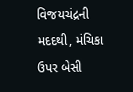વિજયચંદ્રની મદદથી, મંચિકા ઉપર બેસી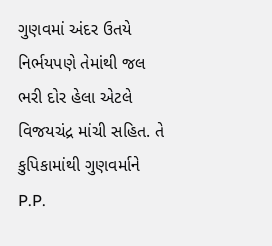ગુણવમાં અંદર ઉતયે નિર્ભયપણે તેમાંથી જલ ભરી દોર હેલા એટલે વિજયચંદ્ર માંચી સહિત. તે કુપિકામાંથી ગુણવર્માને P.P.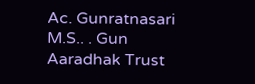Ac. Gunratnasari M.S.. . Gun Aaradhak Trust